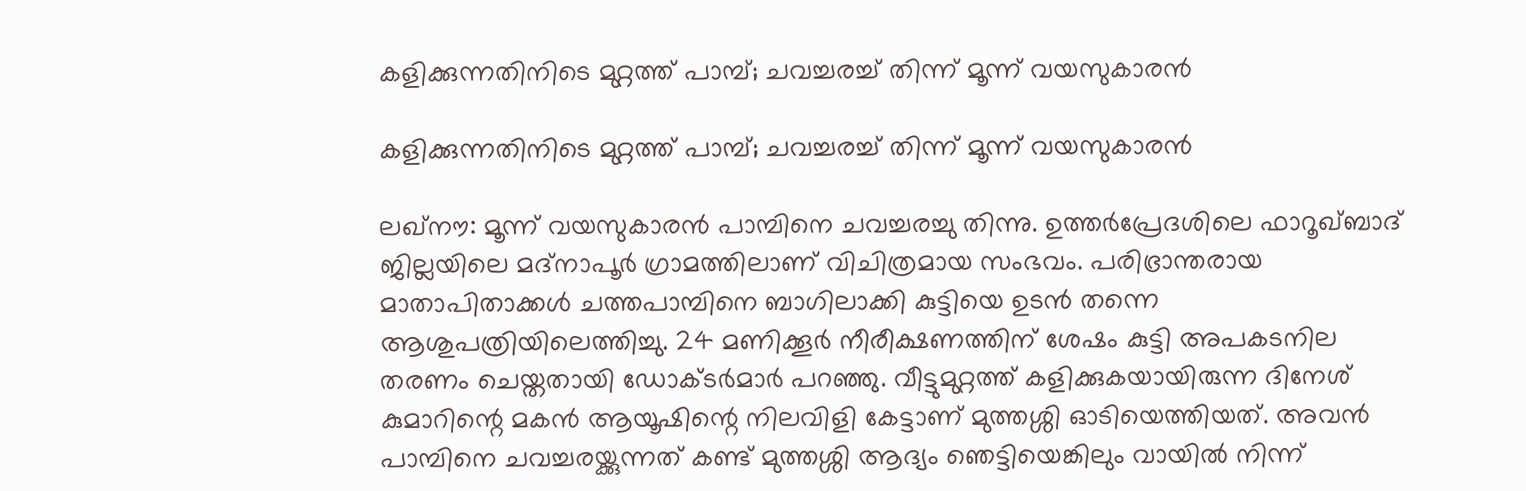കളിക്കുന്നതിനിടെ മുറ്റത്ത് പാമ്പ്; ചവച്ചരച്ച് തിന്ന് മൂന്ന് വയസുകാരന്‍

കളിക്കുന്നതിനിടെ മുറ്റത്ത് പാമ്പ്; ചവച്ചരച്ച് തിന്ന് മൂന്ന് വയസുകാരന്‍

ലഖ്‌നൗ: മൂന്ന് വയസുകാരന്‍ പാമ്പിനെ ചവച്ചരച്ചു തിന്നു. ഉത്തര്‍പ്രേദശിലെ ഫാറൂഖ്ബാദ് ജില്ലയിലെ മദ്‌നാപൂര്‍ ഗ്രാമത്തിലാണ് വിചിത്രമായ സംഭവം. പരിഭ്രാന്തരായ മാതാപിതാക്കള്‍ ചത്തപാമ്പിനെ ബാഗിലാക്കി കുട്ടിയെ ഉടന്‍ തന്നെ ആശുപത്രിയിലെത്തിച്ചു. 24 മണിക്കൂര്‍ നീരീക്ഷണത്തിന് ശേഷം കുട്ടി അപകടനില തരണം ചെയ്തതായി ഡോക്ടര്‍മാര്‍ പറഞ്ഞു. വീട്ടുമുറ്റത്ത് കളിക്കുകയായിരുന്ന ദിനേശ് കുമാറിന്റെ മകന്‍ ആയൂഷിന്റെ നിലവിളി കേട്ടാണ് മുത്തശ്ശി ഓടിയെത്തിയത്. അവന്‍ പാമ്പിനെ ചവച്ചരയ്ക്കുന്നത് കണ്ട് മുത്തശ്ശി ആദ്യം ഞെട്ടിയെങ്കിലും വായില്‍ നിന്ന്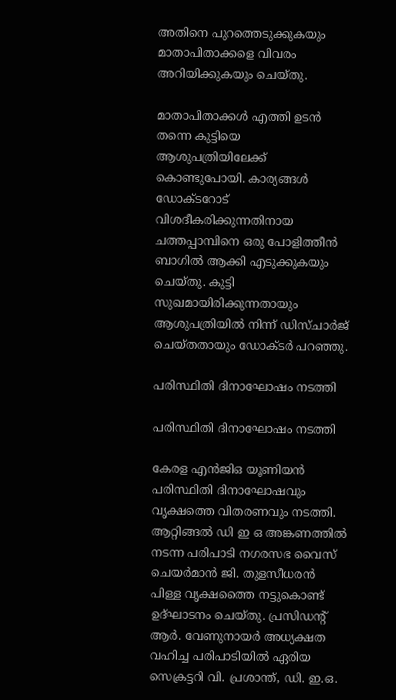അതിനെ പുറത്തെടുക്കുകയും മാതാപിതാക്കളെ വിവരം അറിയിക്കുകയും ചെയ്തു.

മാതാപിതാക്കള്‍ എത്തി ഉടന്‍ തന്നെ കുട്ടിയെ ആശുപത്രിയിലേക്ക് കൊണ്ടുപോയി. കാര്യങ്ങള്‍ ഡോക്ടറോട് വിശദീകരിക്കുന്നതിനായ ചത്തപ്പാമ്പിനെ ഒരു പോളിത്തീന്‍ ബാഗില്‍ ആക്കി എടുക്കുകയും ചെയ്തു. കുട്ടി സുഖമായിരിക്കുന്നതായും ആശുപത്രിയില്‍ നിന്ന് ഡിസ്ചാര്‍ജ് ചെയ്തതായും ഡോക്ടര്‍ പറഞ്ഞു.

പരിസ്ഥിതി ദിനാഘോഷം നടത്തി

പരിസ്ഥിതി ദിനാഘോഷം നടത്തി

കേരള എൻജിഒ യൂണിയൻ പരിസ്ഥിതി ദിനാഘോഷവും വൃക്ഷത്തെ വിതരണവും നടത്തി. ആറ്റിങ്ങൽ ഡി ഇ ഒ അങ്കണത്തിൽ നടന്ന പരിപാടി നഗരസഭ വൈസ് ചെയർമാൻ ജി. തുളസീധരൻ പിള്ള വൃക്ഷത്തൈ നട്ടുകൊണ്ട് ഉദ്ഘാടനം ചെയ്തു. പ്രസിഡന്റ് ആർ. വേണുനായർ അധ്യക്ഷത വഹിച്ച പരിപാടിയിൽ ഏരിയ സെക്രട്ടറി വി. പ്രശാന്ത്, ഡി. ഇ.ഒ.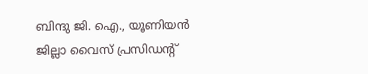ബിന്ദു ജി. ഐ., യൂണിയൻ ജില്ലാ വൈസ് പ്രസിഡന്റ്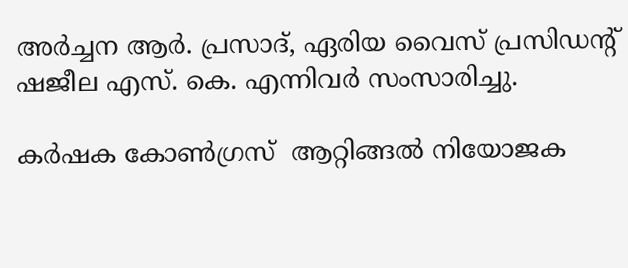അർച്ചന ആർ. പ്രസാദ്, ഏരിയ വൈസ് പ്രസിഡന്റ് ഷജീല എസ്. കെ. എന്നിവർ സംസാരിച്ചു.

കർഷക കോൺഗ്രസ്  ആറ്റിങ്ങൽ നിയോജക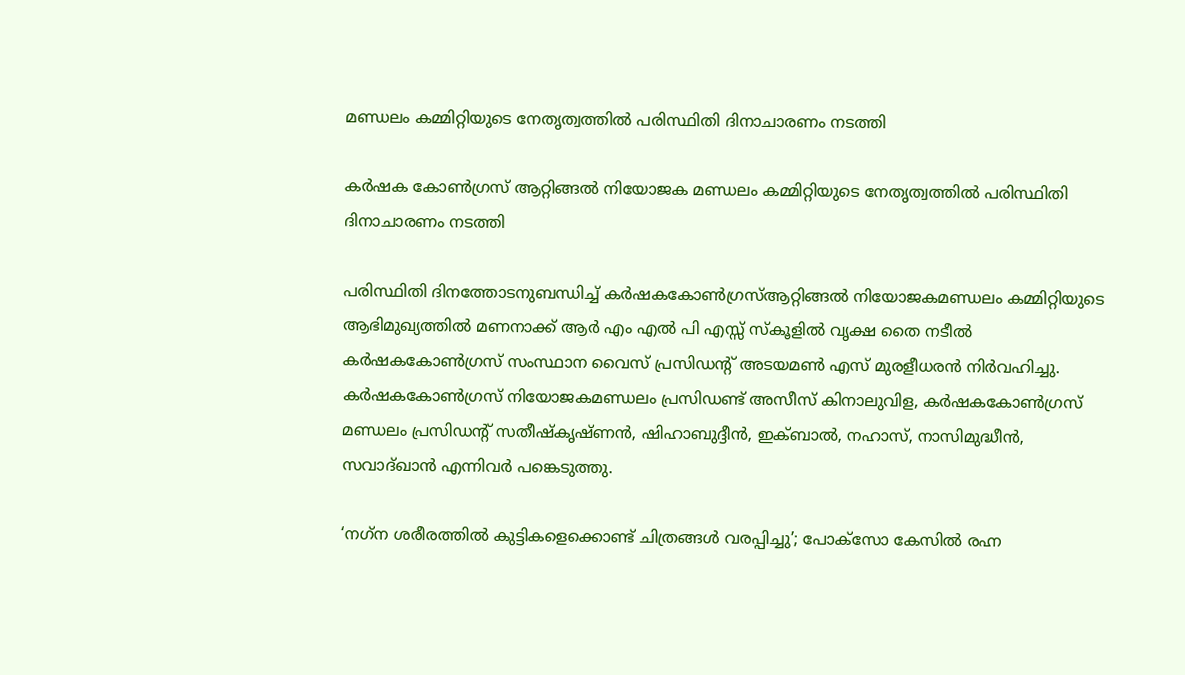മണ്ഡലം കമ്മിറ്റിയുടെ നേതൃത്വത്തിൽ പരിസ്ഥിതി ദിനാചാരണം നടത്തി

കർഷക കോൺഗ്രസ് ആറ്റിങ്ങൽ നിയോജക മണ്ഡലം കമ്മിറ്റിയുടെ നേതൃത്വത്തിൽ പരിസ്ഥിതി ദിനാചാരണം നടത്തി

പരിസ്ഥിതി ദിനത്തോടനുബന്ധിച്ച് കർഷകകോൺഗ്രസ്ആറ്റിങ്ങൽ നിയോജകമണ്ഡലം കമ്മിറ്റിയുടെ ആഭിമുഖ്യത്തിൽ മണനാക്ക് ആർ എം എൽ പി എസ്സ് സ്കൂളിൽ വൃക്ഷ തൈ നടീൽ കർഷകകോൺഗ്രസ് സംസ്ഥാന വൈസ് പ്രസിഡന്റ് അടയമൺ എസ് മുരളീധരൻ നിർവഹിച്ചു. കർഷകകോൺഗ്രസ് നിയോജകമണ്ഡലം പ്രസിഡണ്ട് അസീസ് കിനാലുവിള, കർഷകകോൺഗ്രസ് മണ്ഡലം പ്രസിഡന്റ് സതീഷ്കൃഷ്ണൻ, ഷിഹാബുദ്ദീൻ, ഇക്ബാൽ, നഹാസ്, നാസിമുദ്ധീൻ, സവാദ്ഖാൻ എന്നിവർ പങ്കെടുത്തു.

‘നഗ്‌ന ശരീരത്തില്‍ കുട്ടികളെക്കൊണ്ട് ചിത്രങ്ങള്‍ വരപ്പിച്ചു’; പോക്‌സോ കേസിൽ രഹ്ന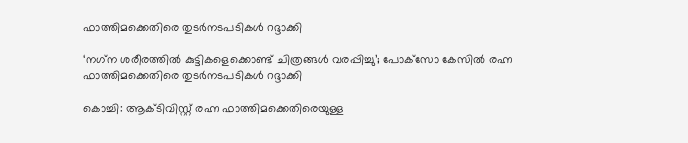ഫാത്തിമക്കെതിരെ തുടർനടപടികൾ റദ്ദാക്കി

‘നഗ്‌ന ശരീരത്തില്‍ കുട്ടികളെക്കൊണ്ട് ചിത്രങ്ങള്‍ വരപ്പിച്ചു’; പോക്‌സോ കേസിൽ രഹ്ന ഫാത്തിമക്കെതിരെ തുടർനടപടികൾ റദ്ദാക്കി

കൊച്ചി: ആക്ടിവിസ്റ്റ് രഹ്ന ഫാത്തിമക്കെതിരെയുള്ള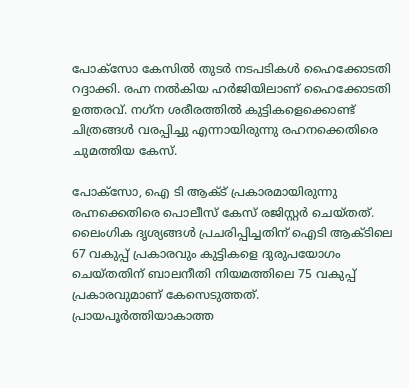പോക്‌സോ കേസിൽ തുടർ നടപടികൾ ഹൈക്കോടതി റദ്ദാക്കി. രഹ്ന നൽകിയ ഹർജിയിലാണ് ഹൈക്കോടതി ഉത്തരവ്. നഗ്‌ന ശരീരത്തില്‍ കുട്ടികളെക്കൊണ്ട് ചിത്രങ്ങള്‍ വരപ്പിച്ചു എന്നായിരുന്നു രഹനക്കെതിരെ ചുമത്തിയ കേസ്.

പോക്സോ, ഐ ടി ആക്ട് പ്രകാരമായിരുന്നു രഹ്നക്കെതിരെ പൊലീസ് കേസ് രജിസ്റ്റർ ചെയ്തത്. ലൈംഗിക ദൃശ്യങ്ങള്‍ പ്രചരിപ്പിച്ചതിന് ഐടി ആക്ടിലെ 67 വകുപ്പ് പ്രകാരവും കുട്ടികളെ ദുരുപയോഗം ചെയ്തതിന് ബാലനീതി നിയമത്തിലെ 75 വകുപ്പ് പ്രകാരവുമാണ് കേസെടുത്തത്. പ്രായപൂര്‍ത്തിയാകാത്ത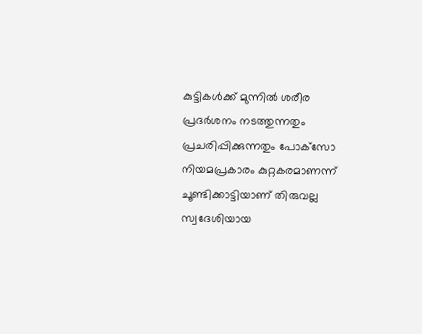കുട്ടികള്‍ക്ക് മുന്നില്‍ ശരീര പ്രദര്‍ശനം നടത്തുന്നതും പ്രചരിപ്പിക്കുന്നതും പോക്‌സോ നിയമപ്രകാരം കുറ്റകരമാണന്ന് ചൂണ്ടിക്കാട്ടിയാണ് തിരുവല്ല സ്വദേശിയായ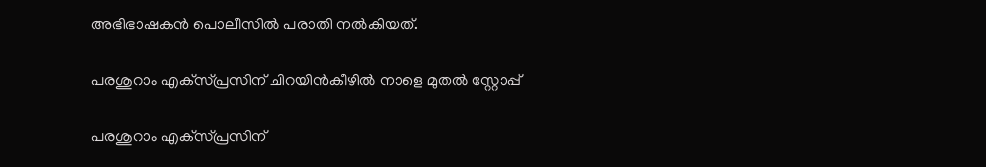അഭിഭാഷകന്‍ പൊലീസില്‍ പരാതി നല്‍കിയത്.

പരശുറാം എക്‌സ്‌പ്രസിന് ചിറയിൻകീഴിൽ നാളെ മുതൽ സ്റ്റോപ്പ്

പരശുറാം എക്‌സ്‌പ്രസിന്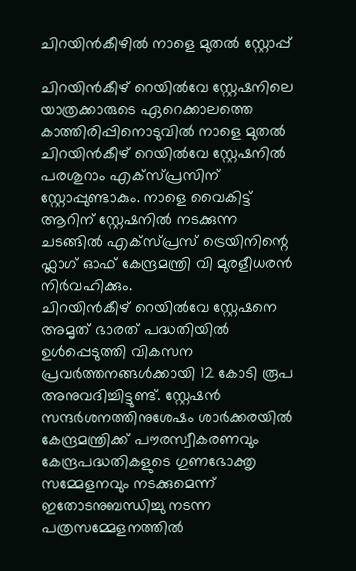ചിറയിൻകീഴിൽ നാളെ മുതൽ സ്റ്റോപ്പ്

ചിറയിൻകീഴ് റെയിൽവേ സ്റ്റേഷനിലെ യാത്രക്കാരുടെ ഏറെക്കാലത്തെ കാത്തിരിപ്പിനൊടുവിൽ നാളെ മുതൽ ചിറയിൻകീഴ് റെയിൽവേ സ്റ്റേഷനിൽ പരശുറാം എക്‌സ്‌പ്രസിന് സ്റ്റോപ്പുണ്ടാകും. നാളെ വൈകിട്ട് ആറിന് സ്റ്റേഷനിൽ നടക്കുന്ന ചടങ്ങിൽ എക്‌സ്‌പ്രസ് ട്രെയിനിന്റെ ഫ്ലാഗ് ഓഫ് കേന്ദ്രമന്ത്രി വി മുരളീധരൻ നിർവഹിക്കും.
ചിറയിൻകീഴ് റെയിൽവേ സ്റ്റേഷനെ അമൃത് ഭാരത് പദ്ധതിയിൽ ഉൾപ്പെടുത്തി വികസന പ്രവർത്തനങ്ങൾക്കായി 12 കോടി രൂപ അനുവദിച്ചിട്ടുണ്ട്. സ്റ്റേഷൻ സന്ദർശനത്തിനുശേഷം ശാർക്കരയിൽ കേന്ദ്രമന്ത്രിക്ക് പൗരസ്വീകരണവും കേന്ദ്രപദ്ധതികളുടെ ഗുണഭോക്തൃ സമ്മേളനവും നടക്കുമെന്ന് ഇതോടനുബന്ധിച്ചു നടന്ന പത്രസമ്മേളനത്തിൽ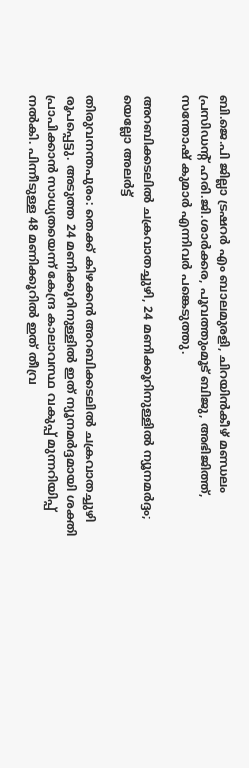ബി.ജെ.പി ജില്ലാ ട്രഷറർ എം ബാലമുരളി, ചിറയിൻകീഴ് മണ്ഡലം പ്രസിഡന്റ് ഹരി.ജി.ശാർക്കര, പൂവത്തുംമൂട് ബിജു, അഭിജിത്ത്, സന്തോഷ് കുമാർ എന്നിവർ പങ്കെടുത്തു.

അറബിക്കടലില്‍ ചക്രവാതച്ചുഴി, 24 മണിക്കൂറിനുള്ളില്‍ ന്യൂനമര്‍ദ്ദം; യെല്ലോ അലര്‍ട്ട്

തിരുവനന്തപുരം: തെക്ക് കിഴക്കന്‍ അറബിക്കടലില്‍ ചക്രവാതച്ചുഴി രൂപപ്പെട്ടു. അടുത്ത 24 മണിക്കൂറിനുള്ളില്‍ ഇത് ന്യൂനമര്‍ദ്ദമായി ശക്തി പ്രാപിക്കാന്‍ സാധ്യതയെന്ന് കേന്ദ്ര കാലാവസ്ഥ വകുപ്പ് മുന്നറിയിപ്പ് നല്‍കി. പിന്നീടുള്ള 48 മണിക്കൂറില്‍ ഇത് തീവ്ര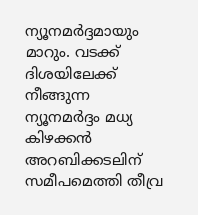ന്യൂനമര്‍ദ്ദമായും മാറും. വടക്ക് ദിശയിലേക്ക് നീങ്ങുന്ന ന്യൂനമര്‍ദ്ദം മധ്യ കിഴക്കന്‍ അറബിക്കടലിന് സമീപമെത്തി തീവ്ര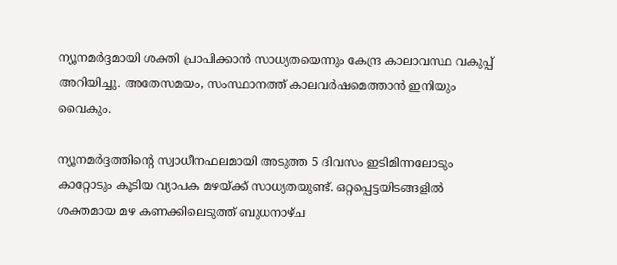ന്യൂനമര്‍ദ്ദമായി ശക്തി പ്രാപിക്കാന്‍ സാധ്യതയെന്നും കേന്ദ്ര കാലാവസ്ഥ വകുപ്പ് അറിയിച്ചു. അതേസമയം, സംസ്ഥാനത്ത് കാലവര്‍ഷമെത്താന്‍ ഇനിയും വൈകും.

ന്യൂനമര്‍ദ്ദത്തിന്റെ സ്വാധീനഫലമായി അടുത്ത 5 ദിവസം ഇടിമിന്നലോടും കാറ്റോടും കൂടിയ വ്യാപക മഴയ്ക്ക് സാധ്യതയുണ്ട്. ഒറ്റപ്പെട്ടയിടങ്ങളില്‍ ശക്തമായ മഴ കണക്കിലെടുത്ത് ബുധനാഴ്ച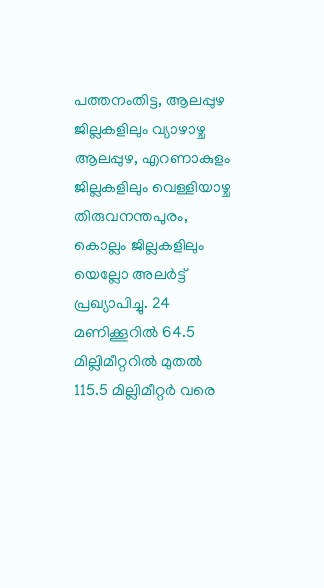പത്തനംതിട്ട, ആലപ്പുഴ ജില്ലകളിലും വ്യാഴാഴ്ച ആലപ്പുഴ, എറണാകുളം ജില്ലകളിലും വെള്ളിയാഴ്ച തിരുവനന്തപുരം, കൊല്ലം ജില്ലകളിലും യെല്ലോ അലര്‍ട്ട് പ്രഖ്യാപിച്ചു. 24 മണിക്കൂറില്‍ 64.5 മില്ലിമീറ്ററില്‍ മുതല്‍ 115.5 മില്ലിമീറ്റര്‍ വരെ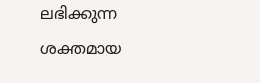ലഭിക്കുന്ന ശക്തമായ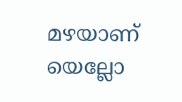മഴയാണ് യെല്ലോ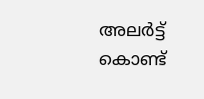അലര്‍ട്ട് കൊണ്ട്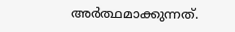അര്‍ത്ഥമാക്കുന്നത്.